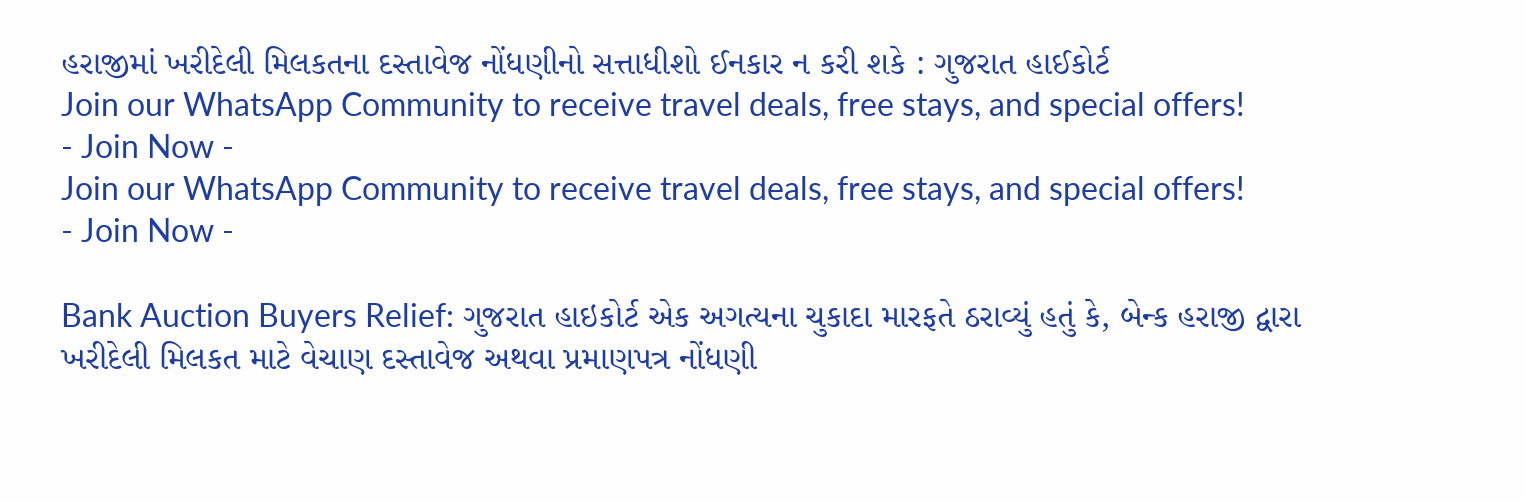હરાજીમાં ખરીદેલી મિલકતના દસ્તાવેજ નોંધણીનો સત્તાધીશો ઈનકાર ન કરી શકે : ગુજરાત હાઈકોર્ટ
Join our WhatsApp Community to receive travel deals, free stays, and special offers!
- Join Now -
Join our WhatsApp Community to receive travel deals, free stays, and special offers!
- Join Now -

Bank Auction Buyers Relief: ગુજરાત હાઇકોર્ટ એક અગત્યના ચુકાદા મારફતે ઠરાવ્યું હતું કે, બેન્ક હરાજી દ્વારા ખરીદેલી મિલકત માટે વેચાણ દસ્તાવેજ અથવા પ્રમાણપત્ર નોંધણી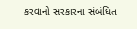કરવાનો સરકારના સંબંધિત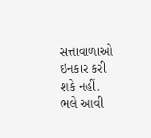સત્તાવાળાઓ ઇનકાર કરી શકે નહીં. ભલે આવી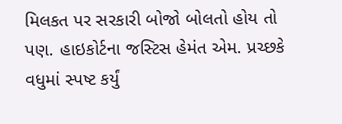મિલકત પર સરકારી બોજો બોલતો હોય તો પણ. હાઇકોર્ટના જસ્ટિસ હેમંત એમ. પ્રચ્છકે વધુમાં સ્પષ્ટ કર્યું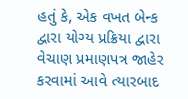હતું કે, એક વખત બેન્ક દ્વારા યોગ્ય પ્રક્રિયા દ્વારા વેચાણ પ્રમાણપત્ર જાહેર કરવામાં આવે ત્યારબાદ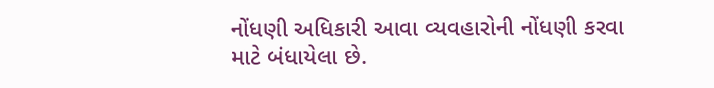નોંધણી અધિકારી આવા વ્યવહારોની નોંધણી કરવા માટે બંધાયેલા છે.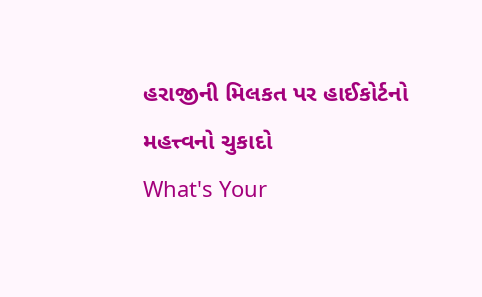હરાજીની મિલકત પર હાઈકોર્ટનો મહત્ત્વનો ચુકાદો
What's Your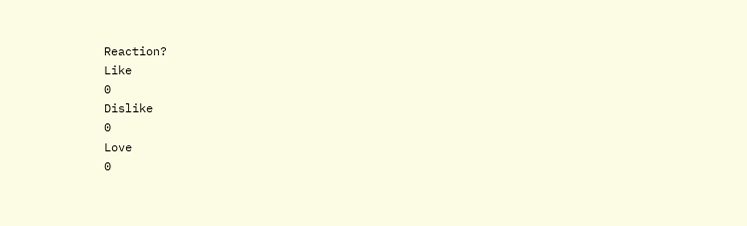Reaction?
Like
0
Dislike
0
Love
0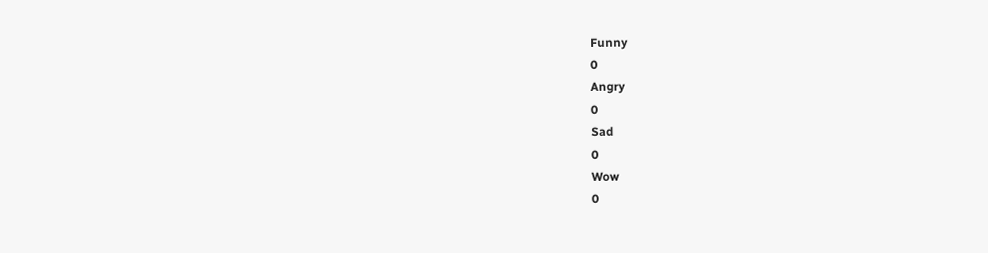Funny
0
Angry
0
Sad
0
Wow
0